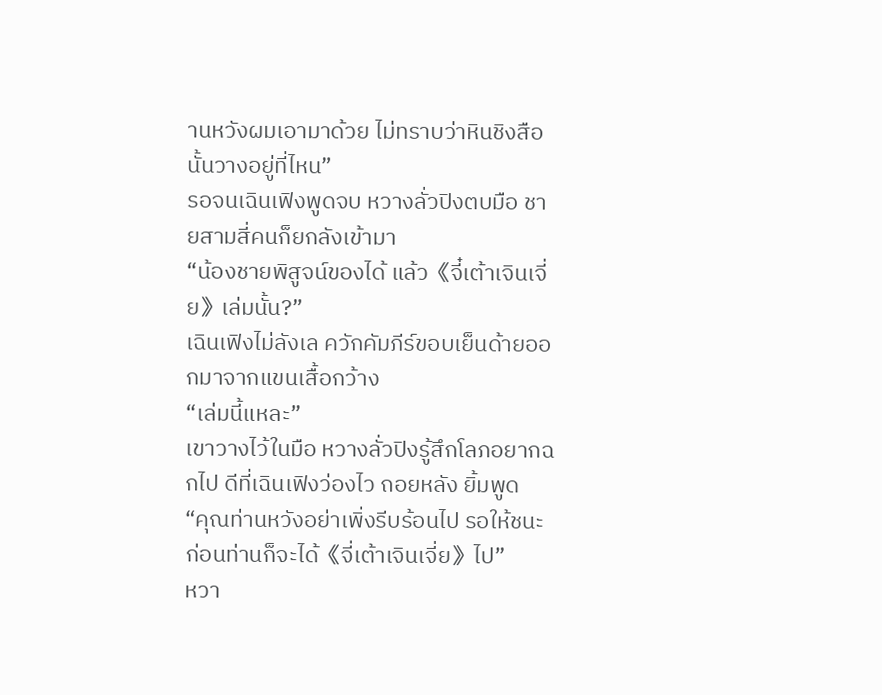านหวังผมเอามาด้วย ไม่ทราบว่าหินชิงสือนั้นวางอยู่ที่ไหน”
รอจนเฉินเฟิงพูดจบ หวางลั่วปิงตบมือ ชายสามสี่คนก็ยกลังเข้ามา
“น้องชายพิสูจน์ของได้ แล้ว《จี๋เต้าเจินเจี่ย》เล่มนั้น?”
เฉินเฟิงไม่ลังเล ควักคัมภีร์ขอบเย็นด้ายออกมาจากแขนเสื้อกว้าง
“เล่มนี้แหละ”
เขาวางไว้ในมือ หวางลั่วปิงรู้สึกโลภอยากฉกไป ดีที่เฉินเฟิงว่องไว ถอยหลัง ยิ้มพูด
“คุณท่านหวังอย่าเพิ่งรีบร้อนไป รอให้ชนะก่อนท่านก็จะได้《จี่เต้าเจินเจี่ย》ไป”
หวา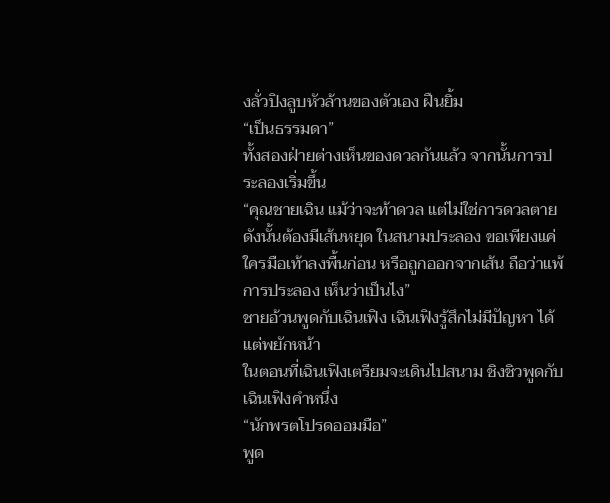งลั่วปิงลูบหัวล้านของตัวเอง ฝืนยิ้ม
“เป็นธรรมดา”
ทั้งสองฝ่ายต่างเห็นของดวลกันแล้ว จากนั้นการประลองเริ่มขึ้น
“คุณชายเฉิน แม้ว่าจะท้าดวล แต่ไม่ใช่การดวลตาย ดังนั้นต้องมีเส้นหยุด ในสนามประลอง ขอเพียงแค่ใครมือเท้าลงพื้นก่อน หรือถูกออกจากเส้น ถือว่าแพ้การประลอง เห็นว่าเป็นไง”
ชายอ้วนพูดกับเฉินเฟิง เฉินเฟิงรู้สึกไม่มีปัญหา ได้แต่พยักหน้า
ในตอนที่เฉินเฟิงเตรียมจะเดินไปสนาม ชิงชิวพูดกับเฉินเฟิงคำหนึ่ง
“นักพรตโปรดออมมือ”
พูด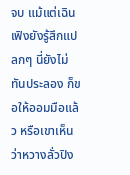จบ แม้แต่เฉินเฟิงยังรู้สึกแปลกๆ นี่ยังไม่ทันประลอง ก็ขอให้ออมมือแล้ว หรือเขาเห็นว่าหวางลั่วปิง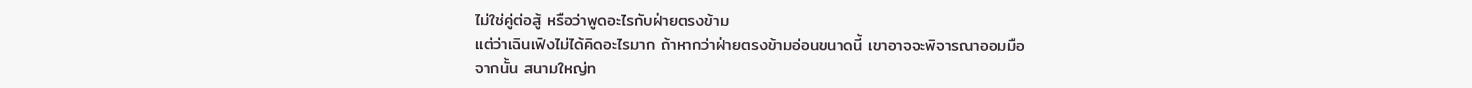ไม่ใช่คู่ต่อสู้ หรือว่าพูดอะไรกับฝ่ายตรงข้าม
แต่ว่าเฉินเฟิงไม่ได้คิดอะไรมาก ถ้าหากว่าฝ่ายตรงข้ามอ่อนขนาดนี้ เขาอาจจะพิจารณาออมมือ
จากนั้น สนามใหญ่ท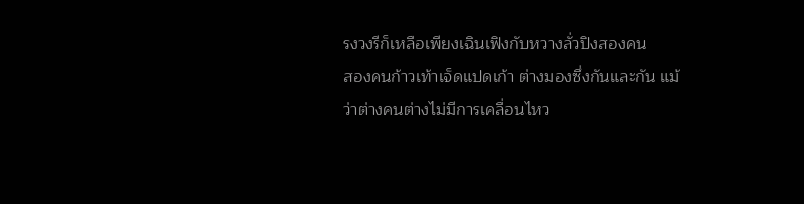รงวงรีก็เหลือเพียงเฉินเฟิงกับหวางลั่วปิงสองคน
สองคนก้าวเท้าเจ็ดแปดเก้า ต่างมองซึ่งกันและกัน แม้ว่าต่างคนต่างไม่มีการเคลื่อนไหว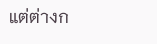แต่ต่างก